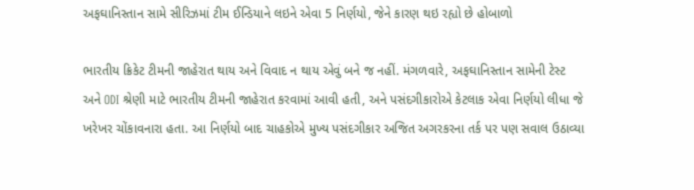અફઘાનિસ્તાન સામે સીરિઝમાં ટીમ ઈન્ડિયાને લઇને એવા 5 નિર્ણયો, જેને કારણ થઇ રહ્યો છે હોબાળો

ભારતીય ક્રિકેટ ટીમની જાહેરાત થાય અને વિવાદ ન થાય એવું બને જ નહીં. મંગળવારે, અફઘાનિસ્તાન સામેની ટેસ્ટ અને ODI શ્રેણી માટે ભારતીય ટીમની જાહેરાત કરવામાં આવી હતી, અને પસંદગીકારોએ કેટલાક એવા નિર્ણયો લીધા જે ખરેખર ચોંકાવનારા હતા. આ નિર્ણયો બાદ ચાહકોએ મુખ્ય પસંદગીકાર અજિત અગરકરના તર્ક પર પણ સવાલ ઉઠાવ્યા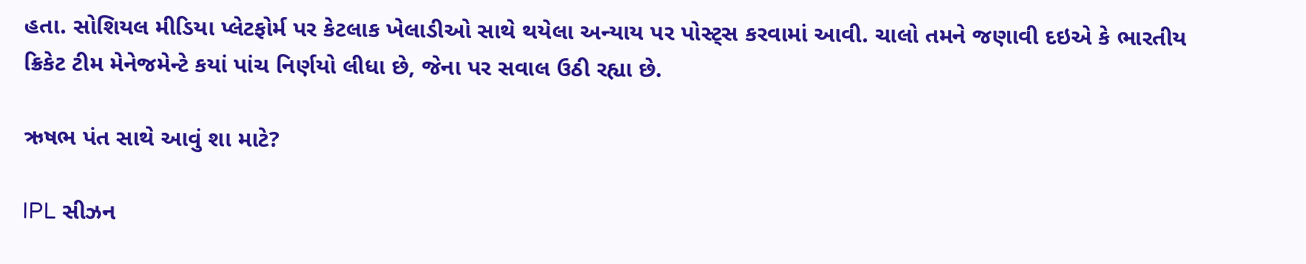હતા. સોશિયલ મીડિયા પ્લેટફોર્મ પર કેટલાક ખેલાડીઓ સાથે થયેલા અન્યાય પર પોસ્ટ્સ કરવામાં આવી. ચાલો તમને જણાવી દઇએ કે ભારતીય ક્રિકેટ ટીમ મેનેજમેન્ટે કયાં પાંચ નિર્ણયો લીધા છે, જેના પર સવાલ ઉઠી રહ્યા છે.

ઋષભ પંત સાથે આવું શા માટે?

IPL સીઝન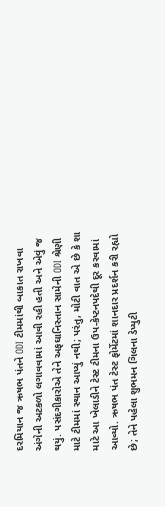દરમિયાન જ ઋષભ પંતને ODI ટીમમાંથી બાકાત રાખવા અંગેની અટકળો લગાવવામાં આવી રહી હતી અને એવું જ થયું. પસંદગીકારોએ તેને અફઘાનિસ્તાન સામેની ODI શ્રેણી માટે ટીમમાં સ્થાન આપ્યું નથી; પરંતુ, મોટી વાત એ છે કે શા માટે આ ખેલાડીને ટેસ્ટ ટીમના ઉપ-કેપ્ટનપદેથી દૂર કરવામાં આવ્યો. ઋષભ પંત ટેસ્ટ ફોર્મેટમાં શાનદાર પ્રદર્શન કરી રહ્યો છે; તેને પહેલા શુભમન ગિલના ડેપ્યુટી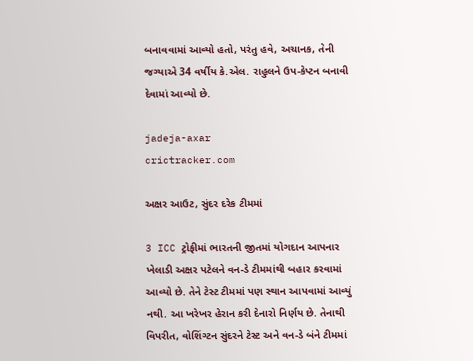બનાવવામાં આવ્યો હતો, પરંતુ હવે, અચાનક, તેની જગ્યાએ 34 વર્ષીય કે.એલ. રાહુલને ઉપ-કેપ્ટન બનાવી દેવામાં આવ્યો છે.

jadeja-axar
crictracker.com

અક્ષર આઉટ, સુંદર દરેક ટીમમાં

3 ICC ટ્રોફીમાં ભારતની જીતમાં યોગદાન આપનાર ખેલાડી અક્ષર પટેલને વન-ડે ટીમમાંથી બહાર કરવામાં આવ્યો છે. તેને ટેસ્ટ ટીમમાં પણ સ્થાન આપવામાં આવ્યું નથી. આ ખરેખર હેરાન કરી દેનારો નિર્ણય છે. તેનાથી વિપરીત, વોશિંગ્ટન સુંદરને ટેસ્ટ અને વન-ડે બંને ટીમમાં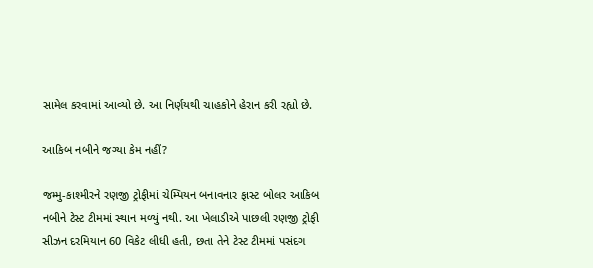સામેલ કરવામાં આવ્યો છે. આ નિર્ણયથી ચાહકોને હેરાન કરી રહ્યો છે.

આકિબ નબીને જગ્યા કેમ નહીં?

જમ્મુ-કાશ્મીરને રણજી ટ્રોફીમાં ચેમ્પિયન બનાવનાર ફાસ્ટ બોલર આકિબ નબીને ટેસ્ટ ટીમમાં સ્થાન મળ્યું નથી. આ ખેલાડીએ પાછલી રણજી ટ્રોફી સીઝન દરમિયાન 60 વિકેટ લીધી હતી, છતા તેને ટેસ્ટ ટીમમાં પસંદગ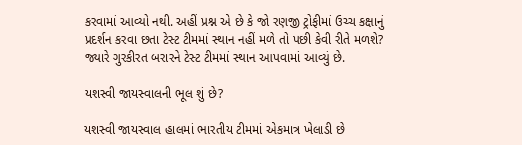કરવામાં આવ્યો નથી. અહીં પ્રશ્ન એ છે કે જો રણજી ટ્રોફીમાં ઉચ્ચ કક્ષાનું પ્રદર્શન કરવા છતા ટેસ્ટ ટીમમાં સ્થાન નહીં મળે તો પછી કેવી રીતે મળશે? જ્યારે ગુરકીરત બરારને ટેસ્ટ ટીમમાં સ્થાન આપવામાં આવ્યું છે.

યશસ્વી જાયસ્વાલની ભૂલ શું છે?

યશસ્વી જાયસ્વાલ હાલમાં ભારતીય ટીમમાં એકમાત્ર ખેલાડી છે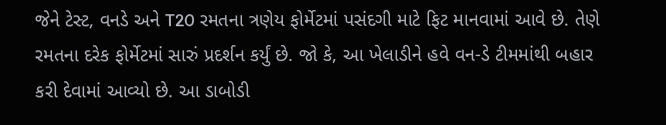જેને ટેસ્ટ, વનડે અને T20 રમતના ત્રણેય ફોર્મેટમાં પસંદગી માટે ફિટ માનવામાં આવે છે. તેણે રમતના દરેક ફોર્મેટમાં સારું પ્રદર્શન કર્યું છે. જો કે, આ ખેલાડીને હવે વન-ડે ટીમમાંથી બહાર કરી દેવામાં આવ્યો છે. આ ડાબોડી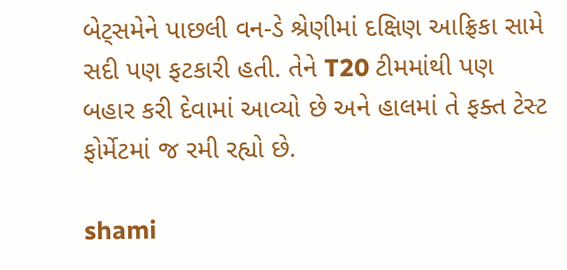બેટ્સમેને પાછલી વન-ડે શ્રેણીમાં દક્ષિણ આફ્રિકા સામે સદી પણ ફટકારી હતી. તેને T20 ટીમમાંથી પણ બહાર કરી દેવામાં આવ્યો છે અને હાલમાં તે ફક્ત ટેસ્ટ ફોર્મેટમાં જ રમી રહ્યો છે.

shami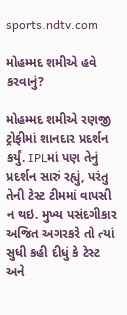sports.ndtv.com

મોહમ્મદ શમીએ હવે કરવાનું?

મોહમ્મદ શમીએ રણજી ટ્રોફીમાં શાનદાર પ્રદર્શન કર્યું. IPLમાં પણ તેનું પ્રદર્શન સારું રહ્યું, પરંતુ તેની ટેસ્ટ ટીમમાં વાપસી ન થઇ. મુખ્ય પસંદગીકાર અજિત અગરકરે તો ત્યાં સુધી કહી દીધું કે ટેસ્ટ અને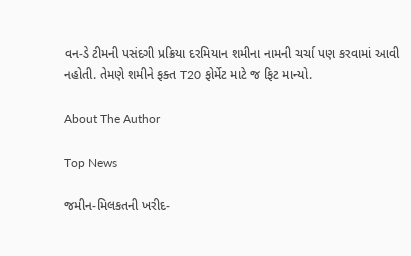વન-ડે ટીમની પસંદગી પ્રક્રિયા દરમિયાન શમીના નામની ચર્ચા પણ કરવામાં આવી નહોતી. તેમણે શમીને ફક્ત T20 ફોર્મેટ માટે જ ફિટ માન્યો.

About The Author

Top News

જમીન-મિલકતની ખરીદ-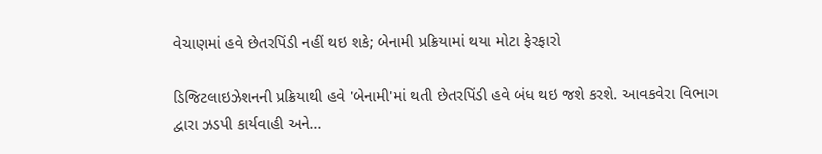વેચાણમાં હવે છેતરપિંડી નહીં થઇ શકે; બેનામી પ્રક્રિયામાં થયા મોટા ફેરફારો

ડિજિટલાઇઝેશનની પ્રક્રિયાથી હવે 'બેનામી'માં થતી છેતરપિંડી હવે બંધ થઇ જશે કરશે. આવકવેરા વિભાગ દ્વારા ઝડપી કાર્યવાહી અને...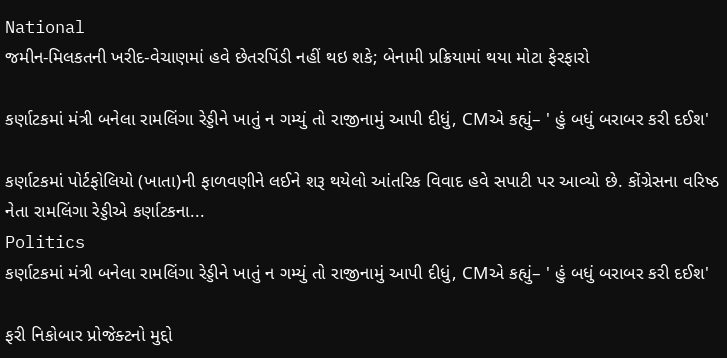National
જમીન-મિલકતની ખરીદ-વેચાણમાં હવે છેતરપિંડી નહીં થઇ શકે; બેનામી પ્રક્રિયામાં થયા મોટા ફેરફારો

કર્ણાટકમાં મંત્રી બનેલા રામલિંગા રેડ્ડીને ખાતું ન ગમ્યું તો રાજીનામું આપી દીધું, CMએ કહ્યું– ' હું બધું બરાબર કરી દઈશ'

કર્ણાટકમાં પોર્ટફોલિયો (ખાતા)ની ફાળવણીને લઈને શરૂ થયેલો આંતરિક વિવાદ હવે સપાટી પર આવ્યો છે. કોંગ્રેસના વરિષ્ઠ નેતા રામલિંગા રેડ્ડીએ કર્ણાટકના...
Politics
કર્ણાટકમાં મંત્રી બનેલા રામલિંગા રેડ્ડીને ખાતું ન ગમ્યું તો રાજીનામું આપી દીધું, CMએ કહ્યું– ' હું બધું બરાબર કરી દઈશ'

ફરી નિકોબાર પ્રોજેક્ટનો મુદ્દો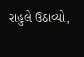રાહુલે ઉઠાવ્યો,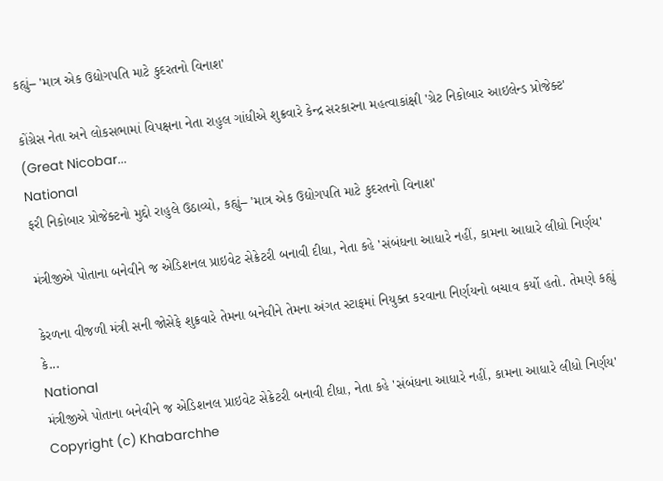કહ્યું– 'માત્ર એક ઉદ્યોગપતિ માટે કુદરતનો વિનાશ'

કોંગ્રેસ નેતા અને લોકસભામાં વિપક્ષના નેતા રાહુલ ગાંધીએ શુક્રવારે કેન્દ્ર સરકારના મહત્વાકાંક્ષી 'ગ્રેટ નિકોબાર આઇલેન્ડ પ્રોજેક્ટ' (Great Nicobar...
National
ફરી નિકોબાર પ્રોજેક્ટનો મુદ્દો રાહુલે ઉઠાવ્યો, કહ્યું– 'માત્ર એક ઉદ્યોગપતિ માટે કુદરતનો વિનાશ'

મંત્રીજીએ પોતાના બનેવીને જ એડિશનલ પ્રાઇવેટ સેક્રેટરી બનાવી દીધા, નેતા કહે 'સંબંધના આધારે નહીં, કામના આધારે લીધો નિર્ણય'

કેરળના વીજળી મંત્રી સની જોસેફે શુક્રવારે તેમના બનેવીને તેમના અંગત સ્ટાફમાં નિયુક્ત કરવાના નિર્ણયનો બચાવ કર્યો હતો. તેમણે કહ્યું કે...
National
મંત્રીજીએ પોતાના બનેવીને જ એડિશનલ પ્રાઇવેટ સેક્રેટરી બનાવી દીધા, નેતા કહે 'સંબંધના આધારે નહીં, કામના આધારે લીધો નિર્ણય'
Copyright (c) Khabarchhe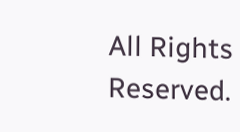All Rights Reserved.